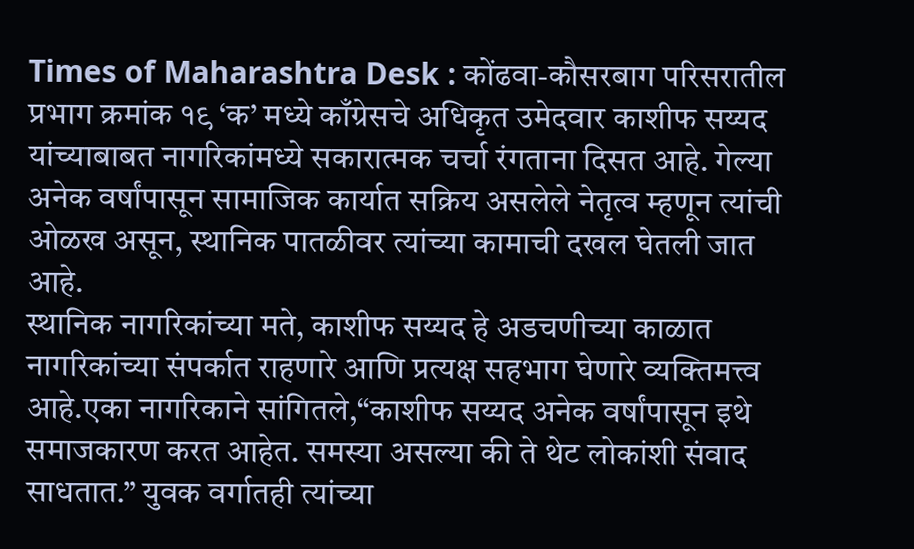Times of Maharashtra Desk : कोंढवा-कौसरबाग परिसरातील प्रभाग क्रमांक १९ ‘क’ मध्ये काँग्रेसचे अधिकृत उमेदवार काशीफ सय्यद यांच्याबाबत नागरिकांमध्ये सकारात्मक चर्चा रंगताना दिसत आहे. गेल्या अनेक वर्षांपासून सामाजिक कार्यात सक्रिय असलेले नेतृत्व म्हणून त्यांची ओळख असून, स्थानिक पातळीवर त्यांच्या कामाची दखल घेतली जात आहे.
स्थानिक नागरिकांच्या मते, काशीफ सय्यद हे अडचणीच्या काळात नागरिकांच्या संपर्कात राहणारे आणि प्रत्यक्ष सहभाग घेणारे व्यक्तिमत्त्व आहे.एका नागरिकाने सांगितले,“काशीफ सय्यद अनेक वर्षांपासून इथे समाजकारण करत आहेत. समस्या असल्या की ते थेट लोकांशी संवाद साधतात.” युवक वर्गातही त्यांच्या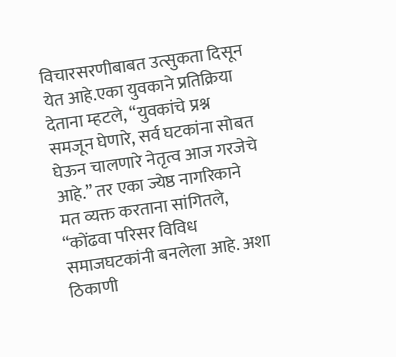विचारसरणीबाबत उत्सुकता दिसून येत आहे.एका युवकाने प्रतिक्रिया देताना म्हटले, “युवकांचे प्रश्न समजून घेणारे, सर्व घटकांना सोबत घेऊन चालणारे नेतृत्व आज गरजेचे आहे.” तर एका ज्येष्ठ नागरिकाने मत व्यक्त करताना सांगितले, “कोंढवा परिसर विविध समाजघटकांनी बनलेला आहे. अशा ठिकाणी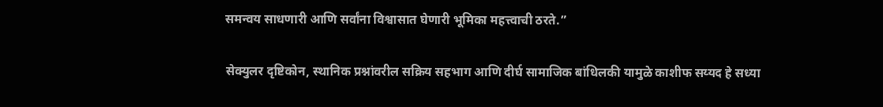समन्वय साधणारी आणि सर्वांना विश्वासात घेणारी भूमिका महत्त्वाची ठरते.”

सेक्युलर दृष्टिकोन, स्थानिक प्रश्नांवरील सक्रिय सहभाग आणि दीर्घ सामाजिक बांधिलकी यामुळे काशीफ सय्यद हे सध्या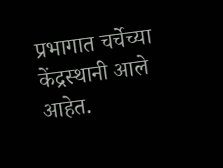प्रभागात चर्चेच्या केंद्रस्थानी आले आहेत.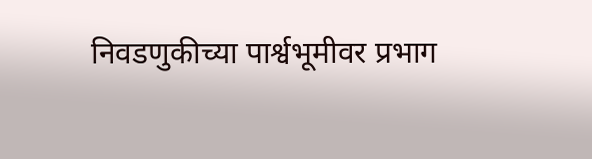निवडणुकीच्या पार्श्वभूमीवर प्रभाग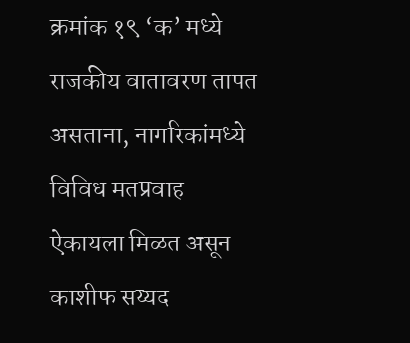क्रमांक १९ ‘क’ मध्ये राजकीय वातावरण तापत असताना, नागरिकांमध्ये विविध मतप्रवाह ऐकायला मिळत असून काशीफ सय्यद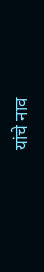यांचे नाव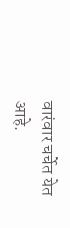वारंवार चर्चेत येत आहे.